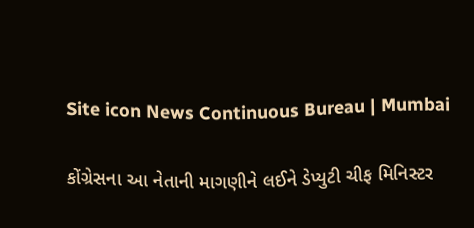Site icon News Continuous Bureau | Mumbai

કોંગ્રેસના આ નેતાની માગણીને લઈને ડેપ્યુટી ચીફ મિનિસ્ટર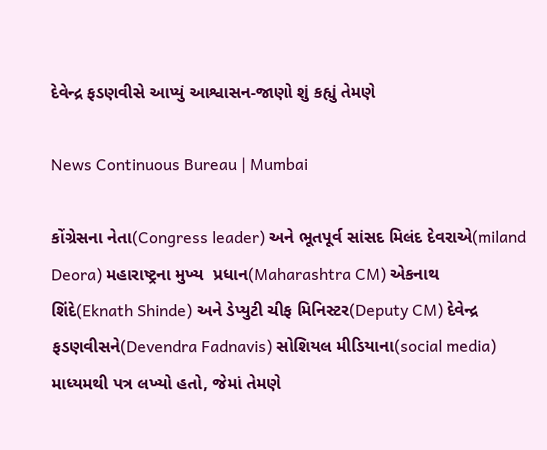દેવેન્દ્ર ફડણવીસે આપ્યું આશ્વાસન-જાણો શું કહ્યું તેમણે

News Continuous Bureau | Mumbai

કોંગ્રેસના નેતા(Congress leader) અને ભૂતપૂર્વ સાંસદ મિલંદ દેવરાએ(miland Deora) મહારાષ્ટ્રના મુખ્ય  પ્રધાન(Maharashtra CM) એકનાથ શિંદે(Eknath Shinde) અને ડેપ્યુટી ચીફ મિનિસ્ટર(Deputy CM) દેવેન્દ્ર ફડણવીસને(Devendra Fadnavis) સોશિયલ મીડિયાના(social media) માધ્યમથી પત્ર લખ્યો હતો, જેમાં તેમણે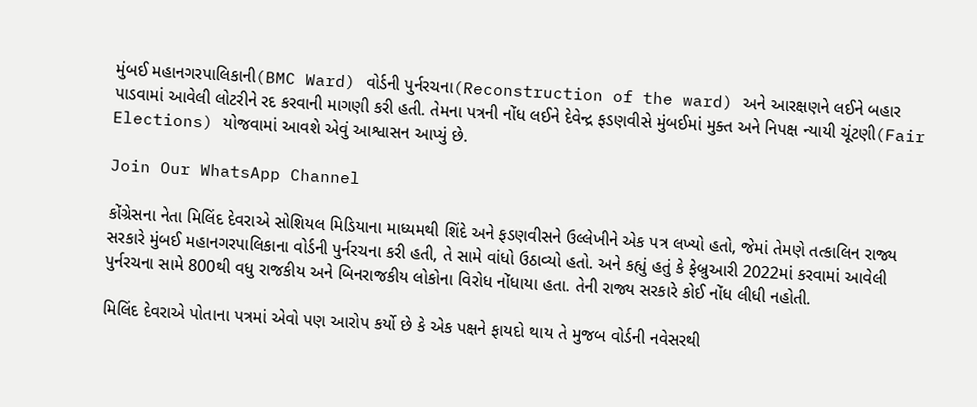મુંબઈ મહાનગરપાલિકાની(BMC Ward) વોર્ડની પુર્નરચના(Reconstruction of the ward) અને આરક્ષણને લઈને બહાર પાડવામાં આવેલી લોટરીને રદ કરવાની માગણી કરી હતી. તેમના પત્રની નોંધ લઈને દેવેન્દ્ર ફડણવીસે મુંબઈમાં મુક્ત અને નિપક્ષ ન્યાયી ચૂંટણી(Fair Elections) યોજવામાં આવશે એવું આશ્વાસન આપ્યું છે.

Join Our WhatsApp Channel

કોંગ્રેસના નેતા મિલિંદ દેવરાએ સોશિયલ મિડિયાના માધ્યમથી શિંદે અને ફડણવીસને ઉલ્લેખીને એક પત્ર લખ્યો હતો, જેમાં તેમણે તત્કાલિન રાજ્ય સરકારે મુંબઈ મહાનગરપાલિકાના વોર્ડની પુર્નરચના કરી હતી, તે સામે વાંધો ઉઠાવ્યો હતો. અને કહ્યું હતું કે ફેબ્રુઆરી 2022માં કરવામાં આવેલી પુર્નરચના સામે 800થી વધુ રાજકીય અને બિનરાજકીય લોકોના વિરોધ નોંધાયા હતા. તેની રાજ્ય સરકારે કોઈ નોંધ લીધી નહોતી.

મિલિંદ દેવરાએ પોતાના પત્રમાં એવો પણ આરોપ કર્યો છે કે એક પક્ષને ફાયદો થાય તે મુજબ વોર્ડની નવેસરથી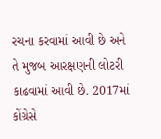રચના કરવામાં આવી છે અને તે મુજબ આરક્ષણની લોટરી કાઢવામાં આવી છે. 2017માં કોંગ્રેસે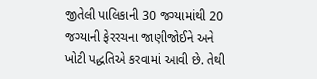જીતેલી પાલિકાની 30 જગ્યામાંથી 20 જગ્યાની ફેરરચના જાણીજોઈને અને ખોટી પદ્ધતિએ કરવામાં આવી છે. તેથી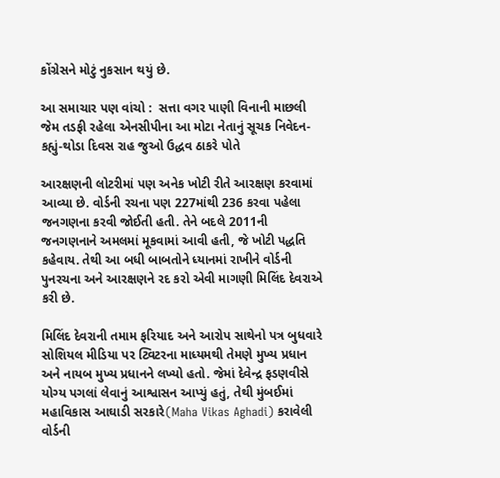કોંગ્રેસને મોટું નુકસાન થયું છે.

આ સમાચાર પણ વાંચો :  સત્તા વગર પાણી વિનાની માછલી જેમ તડફી રહેલા એનસીપીના આ મોટા નેતાનું સૂચક નિવેદન-કહ્યું-થોડા દિવસ રાહ જુઓ ઉદ્ધવ ઠાકરે પોતે

આરક્ષણની લોટરીમાં પણ અનેક ખોટી રીતે આરક્ષણ કરવામાં આવ્યા છે. વોર્ડની રચના પણ 227માંથી 236 કરવા પહેલા જનગણના કરવી જોઈતી હતી. તેને બદલે 2011ની જનગણનાને અમલમાં મૂકવામાં આવી હતી, જે ખોટી પદ્ધતિ કહેવાય. તેથી આ બધી બાબતોને ધ્યાનમાં રાખીને વોર્ડની પુનરચના અને આરક્ષણને રદ કરો એવી માગણી મિલિંદ દેવરાએ કરી છે.

મિલિંદ દેવરાની તમામ ફરિયાદ અને આરોપ સાથેનો પત્ર બુધવારે સોશિયલ મીડિયા પર ટ્વિટરના માધ્યમથી તેમણે મુખ્ય પ્રધાન અને નાયબ મુખ્ય પ્રધાનને લખ્યો હતો. જેમાં દેવેન્દ્ર ફડણવીસે યોગ્ય પગલાં લેવાનું આશ્વાસન આપ્યું હતું, તેથી મુંબઈમાં મહાવિકાસ આઘાડી સરકારે(Maha Vikas Aghadi) કરાવેલી વોર્ડની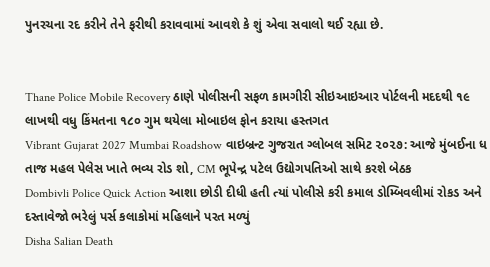પુનરચના રદ કરીને તેને ફરીથી કરાવવામાં આવશે કે શું એવા સવાલો થઈ રહ્યા છે.


Thane Police Mobile Recovery ઠાણે પોલીસની સફળ કામગીરી સીઇઆઇઆર પોર્ટલની મદદથી ૧૯ લાખથી વધુ કિંમતના ૧૮૦ ગુમ થયેલા મોબાઇલ ફોન કરાયા હસ્તગત
Vibrant Gujarat 2027 Mumbai Roadshow વાઇબ્રન્ટ ગુજરાત ગ્લોબલ સમિટ ૨૦૨૭: આજે મુંબઈના ધ તાજ મહલ પેલેસ ખાતે ભવ્ય રોડ શો, CM ભૂપેન્દ્ર પટેલ ઉદ્યોગપતિઓ સાથે કરશે બેઠક
Dombivli Police Quick Action આશા છોડી દીધી હતી ત્યાં પોલીસે કરી કમાલ ડોમ્બિવલીમાં રોકડ અને દસ્તાવેજો ભરેલું પર્સ કલાકોમાં મહિલાને પરત મળ્યું
Disha Salian Death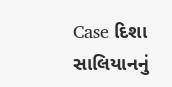Case દિશા સાલિયાનનું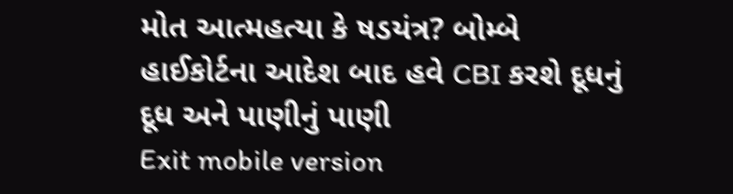મોત આત્મહત્યા કે ષડયંત્ર? બોમ્બે હાઈકોર્ટના આદેશ બાદ હવે CBI કરશે દૂધનું દૂધ અને પાણીનું પાણી
Exit mobile version